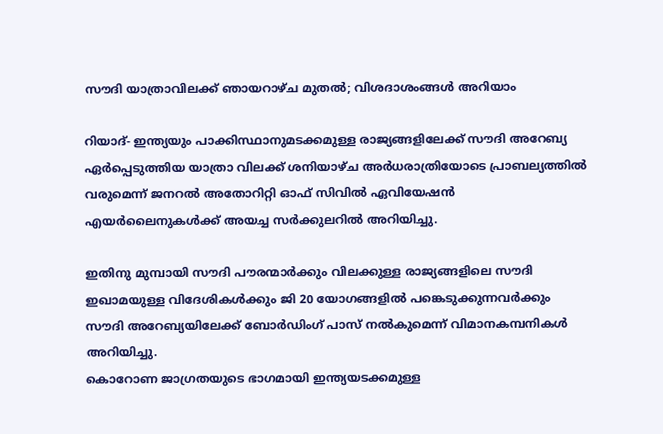സൗദി യാത്രാവിലക്ക് ഞായറാഴ്ച മുതല്‍; വിശദാശംങ്ങള്‍ അറിയാം

റിയാദ്- ഇന്ത്യയും പാക്കിസ്ഥാനുമടക്കമുള്ള രാജ്യങ്ങളിലേക്ക് സൗദി അറേബ്യ ഏര്‍പ്പെടുത്തിയ യാത്രാ വിലക്ക് ശനിയാഴ്ച അര്‍ധരാത്രിയോടെ പ്രാബല്യത്തില്‍ വരുമെന്ന് ജനറല്‍ അതോറിറ്റി ഓഫ് സിവില്‍ ഏവിയേഷന്‍ എയര്‍ലൈനുകള്‍ക്ക് അയച്ച സര്‍ക്കുലറില്‍ അറിയിച്ചു.

ഇതിനു മുമ്പായി സൗദി പൗരന്മാര്‍ക്കും വിലക്കുള്ള രാജ്യങ്ങളിലെ സൗദി ഇഖാമയുള്ള വിദേശികള്‍ക്കും ജി 20 യോഗങ്ങളില്‍ പങ്കെടുക്കുന്നവര്‍ക്കും സൗദി അറേബ്യയിലേക്ക് ബോര്‍ഡിംഗ് പാസ് നല്‍കുമെന്ന് വിമാനകമ്പനികള്‍ അറിയിച്ചു.
കൊറോണ ജാഗ്രതയുടെ ഭാഗമായി ഇന്ത്യയടക്കമുള്ള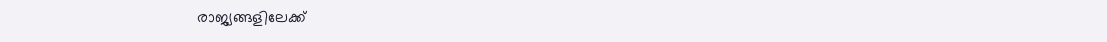രാജ്യങ്ങളിലേക്ക്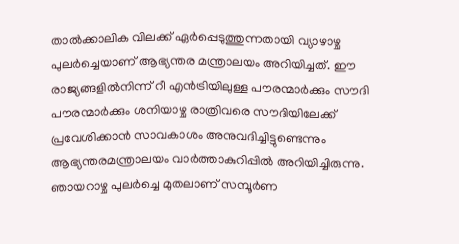താല്‍ക്കാലിക വിലക്ക് ഏര്‍പ്പെടുത്തുന്നതായി വ്യാഴാഴ്ച പുലര്‍ച്ചെയാണ് ആഭ്യന്തര മന്ത്രാലയം അറിയിച്ചത്. ഈ രാജ്യങ്ങളില്‍നിന്ന് റീ എന്‍ട്രിയിലുള്ള പൗരന്മാര്‍ക്കും സൗദി പൗരന്മാര്‍ക്കും ശനിയാഴ്ച രാത്രിവരെ സൗദിയിലേക്ക് പ്രവേശിക്കാന്‍ സാവകാശം അനുവദിച്ചിട്ടുണ്ടെന്നും ആഭ്യന്തരമന്ത്രാലയം വാര്‍ത്താകുറിപ്പില്‍ അറിയിച്ചിരുന്നു. ഞായറാഴ്ച പുലര്‍ച്ചെ മുതലാണ് സമ്പൂര്‍ണ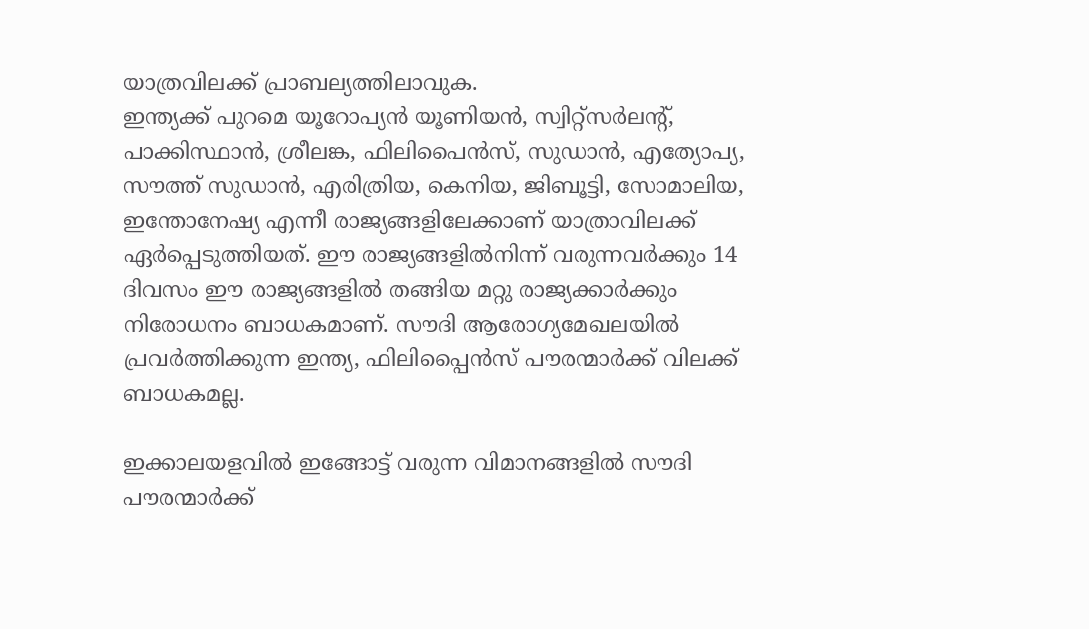യാത്രവിലക്ക് പ്രാബല്യത്തിലാവുക.
ഇന്ത്യക്ക് പുറമെ യൂറോപ്യന്‍ യൂണിയന്‍, സ്വിറ്റ്‌സര്‍ലന്റ്, പാക്കിസ്ഥാന്‍, ശ്രീലങ്ക, ഫിലിപൈന്‍സ്, സുഡാന്‍, എത്യോപ്യ, സൗത്ത് സുഡാന്‍, എരിത്രിയ, കെനിയ, ജിബൂട്ടി, സോമാലിയ, ഇന്തോനേഷ്യ എന്നീ രാജ്യങ്ങളിലേക്കാണ് യാത്രാവിലക്ക് ഏര്‍പ്പെടുത്തിയത്. ഈ രാജ്യങ്ങളില്‍നിന്ന് വരുന്നവര്‍ക്കും 14 ദിവസം ഈ രാജ്യങ്ങളില്‍ തങ്ങിയ മറ്റു രാജ്യക്കാര്‍ക്കും നിരോധനം ബാധകമാണ്. സൗദി ആരോഗ്യമേഖലയില്‍ പ്രവര്‍ത്തിക്കുന്ന ഇന്ത്യ, ഫിലിപ്പൈന്‍സ് പൗരന്മാര്‍ക്ക് വിലക്ക് ബാധകമല്ല.

ഇക്കാലയളവില്‍ ഇങ്ങോട്ട് വരുന്ന വിമാനങ്ങളില്‍ സൗദി പൗരന്മാര്‍ക്ക്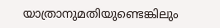യാത്രാനുമതിയുണ്ടെങ്കിലും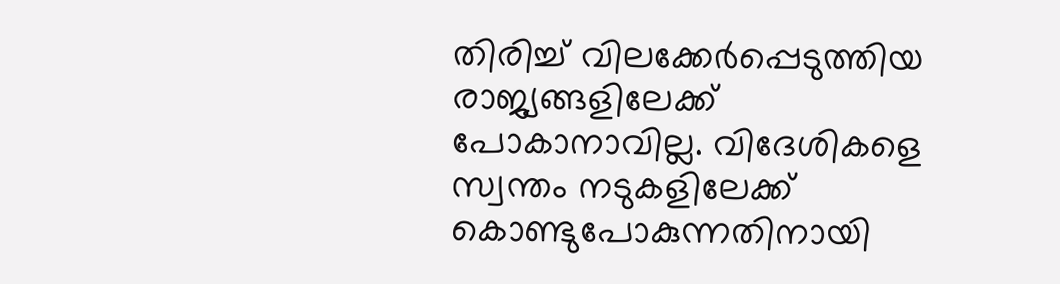തിരിച്ച് വിലക്കേര്‍പ്പെടുത്തിയ രാജ്യങ്ങളിലേക്ക് പോകാനാവില്ല. വിദേശികളെ സ്വന്തം നടുകളിലേക്ക് കൊണ്ടുപോകുന്നതിനായി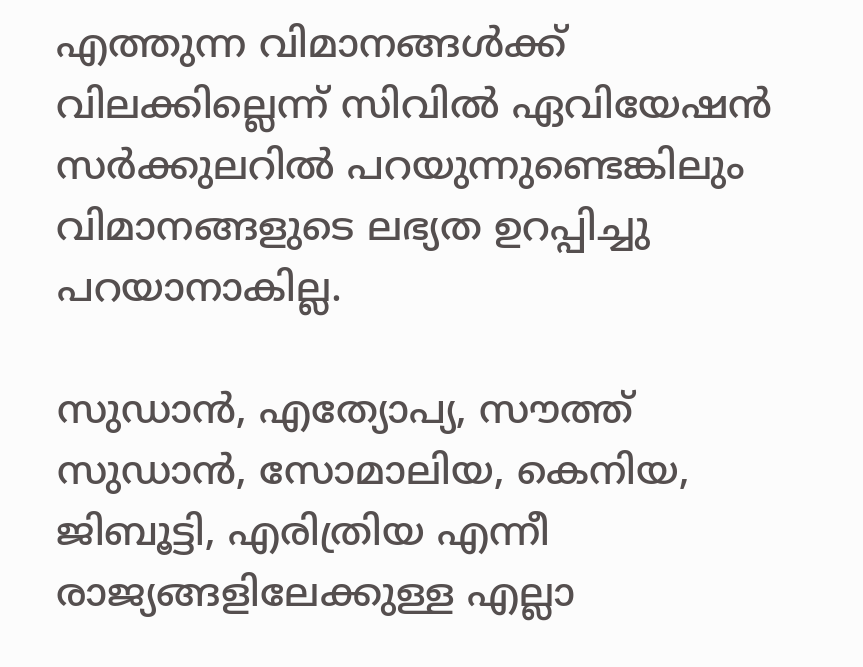എത്തുന്ന വിമാനങ്ങള്‍ക്ക് വിലക്കില്ലെന്ന് സിവില്‍ ഏവിയേഷന്‍ സര്‍ക്കുലറില്‍ പറയുന്നുണ്ടെങ്കിലും വിമാനങ്ങളുടെ ലഭ്യത ഉറപ്പിച്ചു പറയാനാകില്ല.

സുഡാന്‍, എത്യോപ്യ, സൗത്ത് സുഡാന്‍, സോമാലിയ, കെനിയ, ജിബൂട്ടി, എരിത്രിയ എന്നീ രാജ്യങ്ങളിലേക്കുള്ള എല്ലാ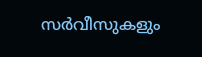സര്‍വീസുകളും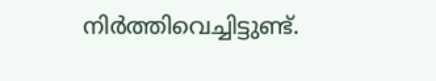നിര്‍ത്തിവെച്ചിട്ടുണ്ട്.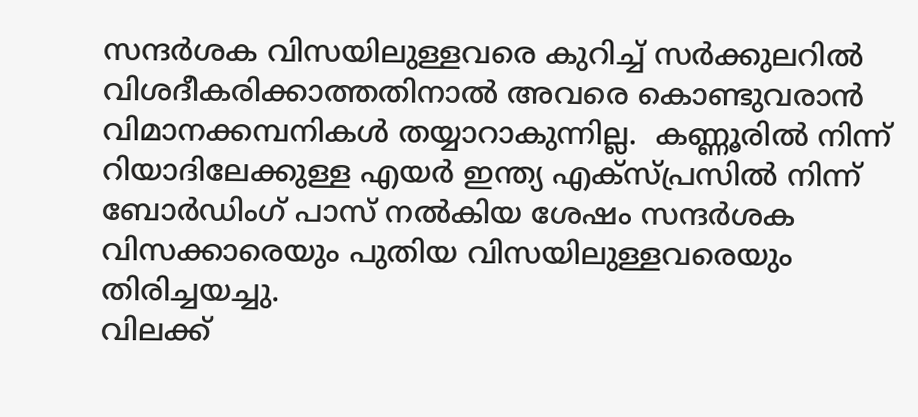സന്ദര്‍ശക വിസയിലുള്ളവരെ കുറിച്ച് സര്‍ക്കുലറില്‍ വിശദീകരിക്കാത്തതിനാല്‍ അവരെ കൊണ്ടുവരാന്‍ വിമാനക്കമ്പനികള്‍ തയ്യാറാകുന്നില്ല.  കണ്ണൂരില്‍ നിന്ന് റിയാദിലേക്കുള്ള എയര്‍ ഇന്ത്യ എക്‌സ്പ്രസില്‍ നിന്ന് ബോര്‍ഡിംഗ് പാസ് നല്‍കിയ ശേഷം സന്ദര്‍ശക വിസക്കാരെയും പുതിയ വിസയിലുള്ളവരെയും  തിരിച്ചയച്ചു.
വിലക്ക്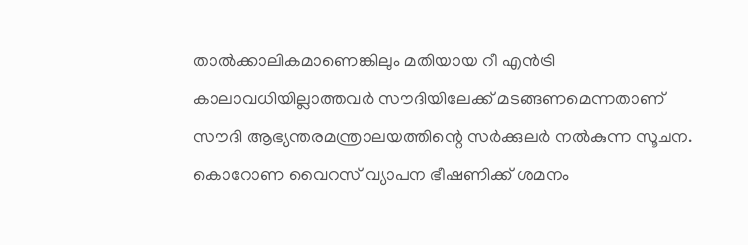താല്‍ക്കാലികമാണെങ്കിലും മതിയായ റീ എന്‍ട്രി കാലാവധിയില്ലാത്തവര്‍ സൗദിയിലേക്ക് മടങ്ങണമെന്നതാണ് സൗദി ആഭ്യന്തരമന്ത്രാലയത്തിന്റെ സര്‍ക്കുലര്‍ നല്‍കുന്ന സൂചന. കൊറോണ വൈറസ് വ്യാപന ഭീഷണിക്ക് ശമനം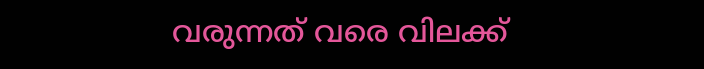വരുന്നത് വരെ വിലക്ക്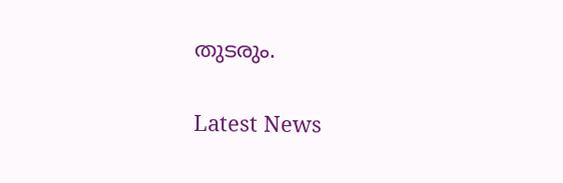തുടരും.

Latest News